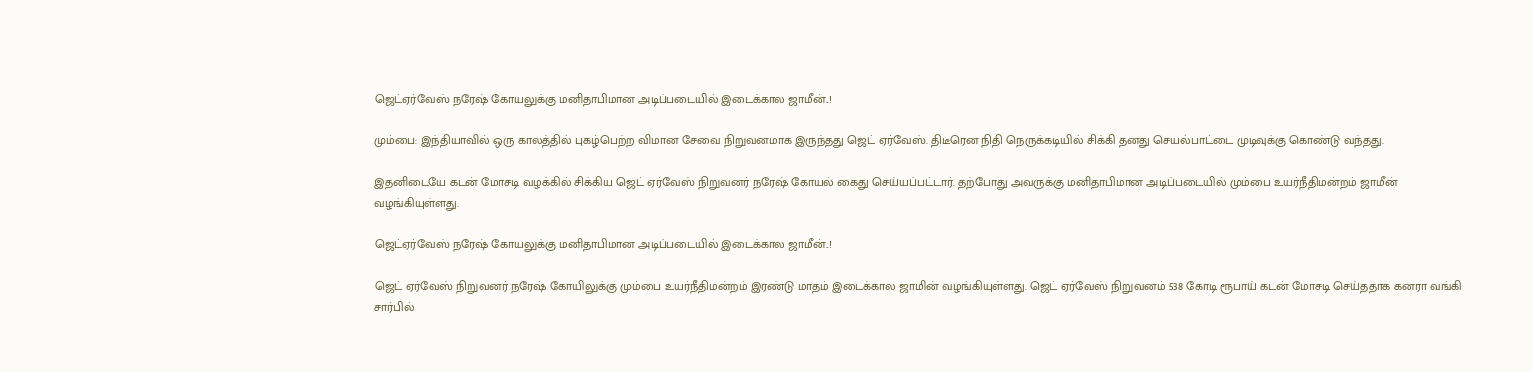ஜெட்ஏர்வேஸ் நரேஷ் கோயலுக்கு மனிதாபிமான அடிப்படையில் இடைக்கால ஜாமீன்..!

மும்பை: இந்தியாவில் ஒரு காலத்தில் புகழ்பெற்ற விமான சேவை நிறுவனமாக இருந்தது ஜெட் ஏர்வேஸ். திடீரென நிதி நெருக்கடியில் சிக்கி தனது செயல்பாட்டை முடிவுக்கு கொண்டு வந்தது.

இதனிடையே கடன் மோசடி வழக்கில் சிக்கிய ஜெட் ஏர்வேஸ் நிறுவனர் நரேஷ் கோயல் கைது செய்யப்பட்டார். தற்போது அவருக்கு மனிதாபிமான அடிப்படையில் மும்பை உயர்நீதிமன்றம் ஜாமீன் வழங்கியுள்ளது.

ஜெட்ஏர்வேஸ் நரேஷ் கோயலுக்கு மனிதாபிமான அடிப்படையில் இடைக்கால ஜாமீன்..!

ஜெட் ஏர்வேஸ் நிறுவனர் நரேஷ் கோயிலுக்கு மும்பை உயர்நீதிமன்றம் இரண்டு மாதம் இடைக்கால ஜாமின் வழங்கியுள்ளது. ஜெட் ஏர்வேஸ் நிறுவனம் 538 கோடி ரூபாய் கடன் மோசடி செய்ததாக கனரா வங்கி சார்பில்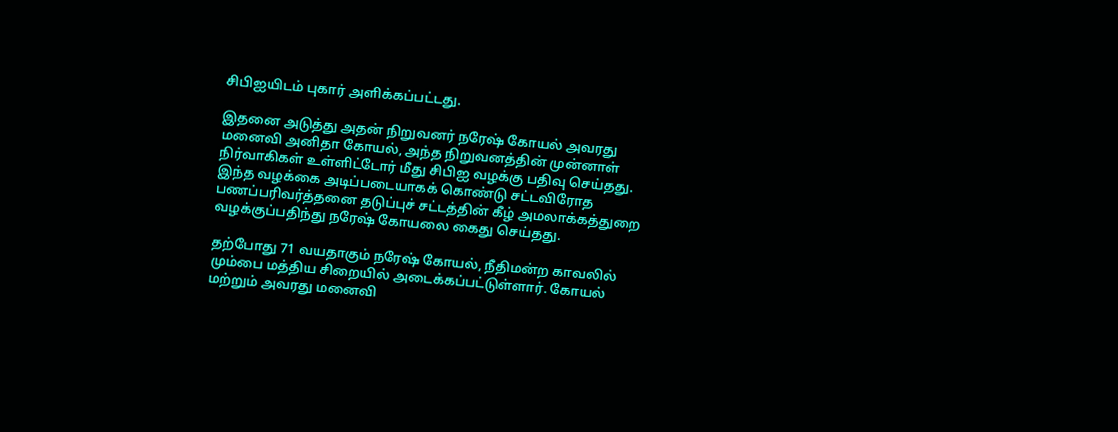சிபிஐயிடம் புகார் அளிக்கப்பட்டது.

இதனை அடுத்து அதன் நிறுவனர் நரேஷ் கோயல் அவரது மனைவி அனிதா கோயல், அந்த நிறுவனத்தின் முன்னாள் நிர்வாகிகள் உள்ளிட்டோர் மீது சிபிஐ வழக்கு பதிவு செய்தது. இந்த வழக்கை அடிப்படையாகக் கொண்டு சட்டவிரோத பணப்பரிவர்த்தனை தடுப்புச் சட்டத்தின் கீழ் அமலாக்கத்துறை வழக்குப்பதிந்து நரேஷ் கோயலை கைது செய்தது.

தற்போது 71 வயதாகும் நரேஷ் கோயல், நீதிமன்ற காவலில் மும்பை மத்திய சிறையில் அடைக்கப்பட்டுள்ளார். கோயல் மற்றும் அவரது மனைவி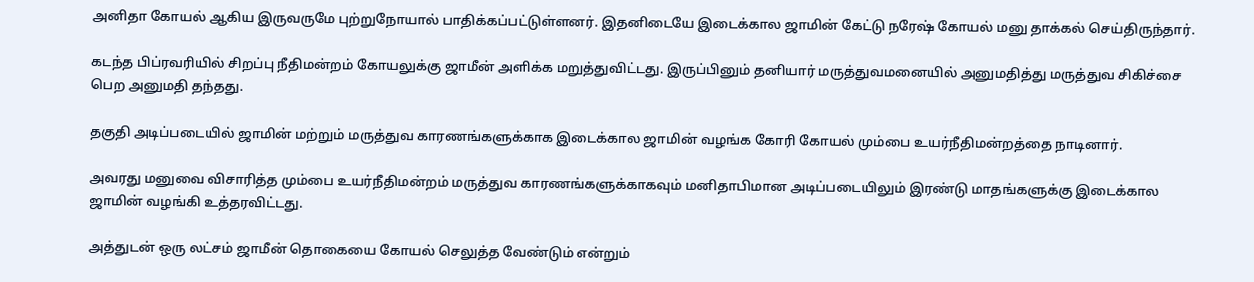அனிதா கோயல் ஆகிய இருவருமே புற்றுநோயால் பாதிக்கப்பட்டுள்ளனர். இதனிடையே இடைக்கால ஜாமின் கேட்டு நரேஷ் கோயல் மனு தாக்கல் செய்திருந்தார்.

கடந்த பிப்ரவரியில் சிறப்பு நீதிமன்றம் கோயலுக்கு ஜாமீன் அளிக்க மறுத்துவிட்டது. இருப்பினும் தனியார் மருத்துவமனையில் அனுமதித்து மருத்துவ சிகிச்சை பெற அனுமதி தந்தது.

தகுதி அடிப்படையில் ஜாமின் மற்றும் மருத்துவ காரணங்களுக்காக இடைக்கால ஜாமின் வழங்க கோரி கோயல் மும்பை உயர்நீதிமன்றத்தை நாடினார்.

அவரது மனுவை விசாரித்த மும்பை உயர்நீதிமன்றம் மருத்துவ காரணங்களுக்காகவும் மனிதாபிமான அடிப்படையிலும் இரண்டு மாதங்களுக்கு இடைக்கால ஜாமின் வழங்கி உத்தரவிட்டது.

அத்துடன் ஒரு லட்சம் ஜாமீன் தொகையை கோயல் செலுத்த வேண்டும் என்றும்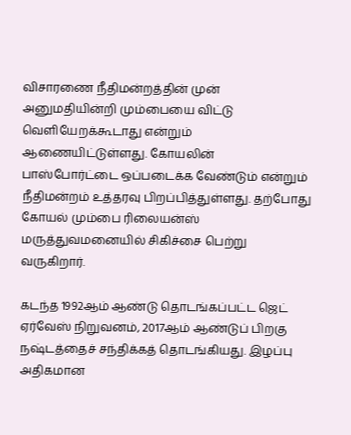விசாரணை நீதிமன்றத்தின் முன் அனுமதியின்றி மும்பையை விட்டு வெளியேறக்கூடாது என்றும் ஆணையிட்டுள்ளது. கோயலின் பாஸ்போர்ட்டை ஒப்படைக்க வேண்டும் என்றும் நீதிமன்றம் உத்தரவு பிறப்பித்துள்ளது. தற்போது கோயல் மும்பை ரிலையன்ஸ் மருத்துவமனையில் சிகிச்சை பெற்று வருகிறார்.

கடந்த 1992ஆம் ஆண்டு தொடங்கப்பட்ட ஜெட் ஏர்வேஸ் நிறுவனம், 2017ஆம் ஆண்டுப் பிறகு நஷ்டத்தைச் சந்திக்கத் தொடங்கியது. இழப்பு அதிகமான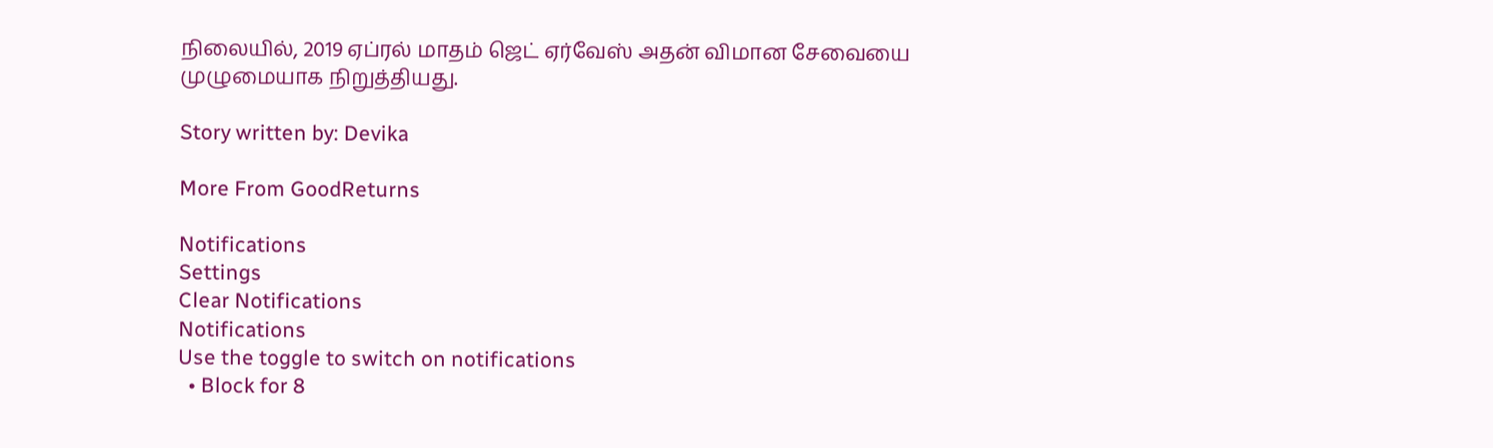நிலையில், 2019 ஏப்ரல் மாதம் ஜெட் ஏர்வேஸ் அதன் விமான சேவையை முழுமையாக நிறுத்தியது.

Story written by: Devika

More From GoodReturns

Notifications
Settings
Clear Notifications
Notifications
Use the toggle to switch on notifications
  • Block for 8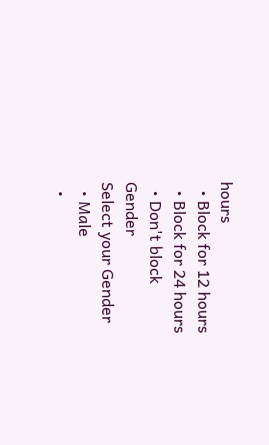hours
  • Block for 12 hours
  • Block for 24 hours
  • Don't block
Gender
Select your Gender
  • Male
  •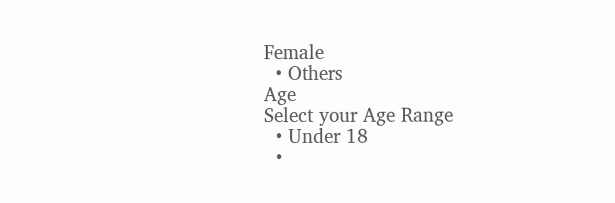Female
  • Others
Age
Select your Age Range
  • Under 18
  •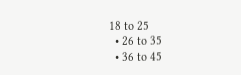18 to 25
  • 26 to 35
  • 36 to 45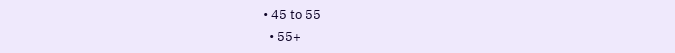• 45 to 55
  • 55+